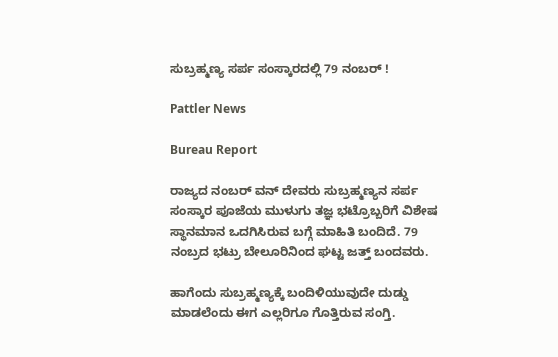ಸುಬ್ರಹ್ಮಣ್ಯ ಸರ್ಪ ಸಂಸ್ಕಾರದಲ್ಲಿ 79 ನಂಬರ್ !

Pattler News

Bureau Report

ರಾಜ್ಯದ ನಂಬರ್ ವನ್ ದೇವರು ಸುಬ್ರಹ್ಮಣ್ಯನ ಸರ್ಪ ಸಂಸ್ಕಾರ ಪೂಜೆಯ ಮುಳುಗು ತಜ್ಞ ಭಟ್ರೊಬ್ಬರಿಗೆ ವಿಶೇಷ ಸ್ಥಾನಮಾನ ಒದಗಿಸಿರುವ ಬಗ್ಗೆ ಮಾಹಿತಿ ಬಂದಿದೆ. 79 ನಂಬ್ರದ ಭಟ್ರು ಬೇಲೂರಿನಿಂದ ಘಟ್ಟ ಜತ್ತ್ ಬಂದವರು.

ಹಾಗೆಂದು ಸುಬ್ರಹ್ಮಣ್ಯಕ್ಕೆ ಬಂದಿಳಿಯುವುದೇ ದುಡ್ಡು ಮಾಡಲೆಂದು ಈಗ ಎಲ್ಲರಿಗೂ ಗೊತ್ತಿರುವ ಸಂಗ್ತಿ.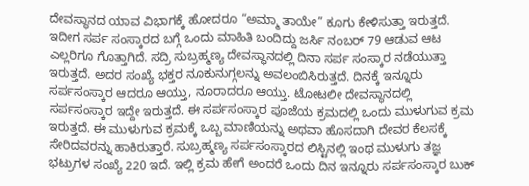ದೇವಸ್ಥಾನದ ಯಾವ ವಿಭಾಗಕ್ಕೆ ಹೋದರೂ “ಅಮ್ಮಾ ತಾಯೇ” ಕೂಗು ಕೇಳಿಸುತ್ತಾ ಇರುತ್ತದೆ. ಇದೀಗ ಸರ್ಪ ಸಂಸ್ಕಾರದ ಬಗ್ಗೆ ಒಂದು ಮಾಹಿತಿ ಬಂದಿದ್ದು ಜರ್ಸಿ ನಂಬರ್ 79 ಆಡುವ ಆಟ ಎಲ್ಲರಿಗೂ ಗೊತ್ತಾಗಿದೆ. ಸದ್ರಿ ಸುಬ್ರಹ್ಮಣ್ಯ ದೇವಸ್ಥಾನದಲ್ಲಿ ದಿನಾ ಸರ್ಪ ಸಂಸ್ಕಾರ ನಡೆಯುತ್ತಾ ಇರುತ್ತದೆ. ಅದರ ಸಂಖ್ಯೆ ಭಕ್ತರ ನೂಕುನುಗ್ಗಲನ್ನು ಅವಲಂಬಿಸಿರುತ್ತದೆ. ದಿನಕ್ಕೆ ಇನ್ನೂರು ಸರ್ಪಸಂಸ್ಕಾರ ಆದರೂ ಆಯ್ತು, ನೂರಾದರೂ ಆಯ್ತು. ಟೋಟಲೀ ದೇವಸ್ಥಾನದಲ್ಲಿ ಸರ್ಪಸಂಸ್ಕಾರ ಇದ್ದೇ ಇರುತ್ತದೆ. ಈ ಸರ್ಪಸಂಸ್ಕಾರ ಪೂಜೆಯ ಕ್ರಮದಲ್ಲಿ ಒಂದು ಮುಳುಗುವ ಕ್ರಮ ಇರುತ್ತದೆ. ಈ ಮುಳುಗುವ ಕ್ರಮಕ್ಕೆ ಒಬ್ಬ ಮಾಣಿಯನ್ನು ಅಥವಾ ಹೊಸದಾಗಿ ದೇವರ ಕೆಲಸಕ್ಕೆ ಸೇರಿದವರನ್ನು ಹಾಕಿರುತ್ತಾರೆ. ಸುಬ್ರಹ್ಮಣ್ಯ ಸರ್ಪಸಂಸ್ಕಾರದ ಲಿಸ್ಟಿನಲ್ಲಿ ಇಂಥ ಮುಳುಗು ತಜ್ಞ ಭಟ್ರುಗಳ ಸಂಖ್ಯೆ 220 ಇದೆ. ಇಲ್ಲಿ ಕ್ರಮ ಹೇಗೆ ಅಂದರೆ ಒಂದು ದಿನ ಇನ್ನೂರು ಸರ್ಪಸಂಸ್ಕಾರ ಬುಕ್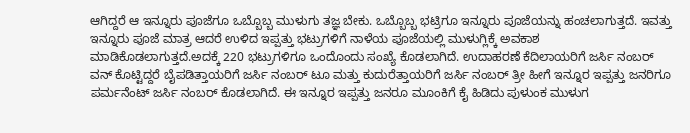ಆಗಿದ್ದರೆ ಆ ಇನ್ನೂರು ಪೂಜೆಗೂ ಒಬ್ಬೊಬ್ಬ ಮುಳುಗು ತಜ್ಞ ಬೇಕು. ಒಬ್ಬೊಬ್ಬ ಭಟ್ರಿಗೂ ಇನ್ನೂರು ಪೂಜೆಯನ್ನು ಹಂಚಲಾಗುತ್ತದೆ. ಇವತ್ತು ಇನ್ನೂರು ಪೂಜೆ ಮಾತ್ರ ಆದರೆ ಉಳಿದ ಇಪ್ಪತ್ತು ಭಟ್ರುಗಳಿಗೆ ನಾಳೆಯ ಪೂಜೆಯಲ್ಲಿ ಮುಳುಗ್ಲಿಕ್ಕೆ ಅವಕಾಶ ಮಾಡಿಕೊಡಲಾಗುತ್ತದೆ.ಅದಕ್ಕೆ 220 ಭಟ್ರುಗಳಿಗೂ ಒಂದೊಂದು ಸಂಖ್ಯೆ ಕೊಡಲಾಗಿದೆ. ಉದಾಹರಣೆ ಕೆದಿಲಾಯರಿಗೆ ಜರ್ಸಿ ನಂಬರ್ ವನ್ ಕೊಟ್ಟಿದ್ದರೆ ಬೈಪಡಿತ್ತಾಯರಿಗೆ ಜರ್ಸಿ ನಂಬರ್ ಟೂ ಮತ್ತು ಕುದುರೆತ್ತಾಯರಿಗೆ ಜರ್ಸಿ ನಂಬರ್ ತ್ರೀ ಹೀಗೆ ಇನ್ನೂರ ಇಪ್ಪತ್ತು ಜನರಿಗೂ ಪರ್ಮನೆಂಟ್ ಜರ್ಸಿ ನಂಬರ್ ಕೊಡಲಾಗಿದೆ. ಈ ಇನ್ನೂರ ಇಪ್ಪತ್ತು ಜನರೂ ಮೂಂಕಿಗೆ ಕೈ ಹಿಡಿದು ಪುಳುಂಕ ಮುಳುಗ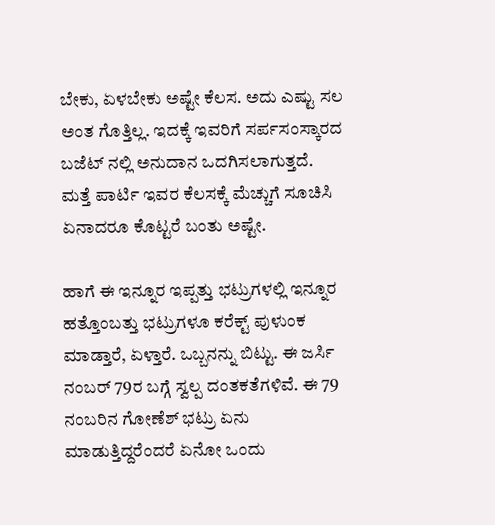ಬೇಕು, ಏಳಬೇಕು ಅಷ್ಟೇ ಕೆಲಸ. ಅದು ಎಷ್ಟು ಸಲ ಅಂತ ಗೊತ್ತಿಲ್ಲ. ಇದಕ್ಕೆ ಇವರಿಗೆ ಸರ್ಪಸಂಸ್ಕಾರದ ಬಜೆಟ್ ನಲ್ಲಿ ಅನುದಾನ ಒದಗಿಸಲಾಗುತ್ತದೆ. ಮತ್ತೆ ಪಾರ್ಟಿ ಇವರ ಕೆಲಸಕ್ಕೆ ಮೆಚ್ಚುಗೆ ಸೂಚಿಸಿ ಏನಾದರೂ ಕೊಟ್ಟರೆ ಬಂತು ಅಷ್ಟೇ.

ಹಾಗೆ ಈ ಇನ್ನೂರ ಇಪ್ಪತ್ತು ಭಟ್ರುಗಳಲ್ಲಿ ಇನ್ನೂರ ಹತ್ತೊಂಬತ್ತು ಭಟ್ರುಗಳೂ ಕರೆಕ್ಟ್ ಪುಳುಂಕ ಮಾಡ್ತಾರೆ, ಏಳ್ತಾರೆ. ಒಬ್ಬನನ್ನು ಬಿಟ್ಟು. ಈ ಜರ್ಸಿ ನಂಬರ್ 79ರ ಬಗ್ಗೆ ಸ್ವಲ್ಪ ದಂತಕತೆಗಳಿವೆ. ಈ 79 ನಂಬರಿನ ಗೋಣೆಶ್ ಭಟ್ರು ಏನು ಮಾಡುತ್ತಿದ್ದರೆಂದರೆ ಏನೋ ಒಂದು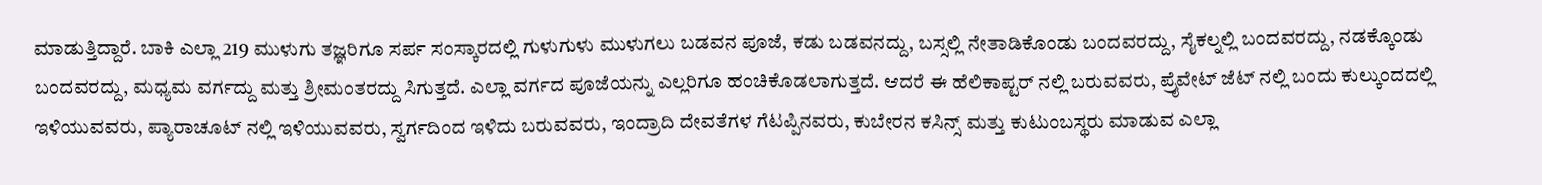ಮಾಡುತ್ತಿದ್ದಾರೆ. ಬಾಕಿ ಎಲ್ಲಾ 219 ಮುಳುಗು ತಜ್ಞರಿಗೂ ಸರ್ಪ ಸಂಸ್ಕಾರದಲ್ಲಿ ಗುಳುಗುಳು ಮುಳುಗಲು ಬಡವನ ಪೂಜೆ, ಕಡು ಬಡವನದ್ದು, ಬಸ್ಸಲ್ಲಿ ನೇತಾಡಿಕೊಂಡು ಬಂದವರದ್ದು, ಸೈಕಲ್ನಲ್ಲಿ ಬಂದವರದ್ದು, ನಡಕ್ಕೊಂಡು ಬಂದವರದ್ದು, ಮಧ್ಯಮ ವರ್ಗದ್ದು ಮತ್ತು ಶ್ರೀಮಂತರದ್ದು ಸಿಗುತ್ತದೆ. ಎಲ್ಲಾ ವರ್ಗದ ಪೂಜೆಯನ್ನು ಎಲ್ಲರಿಗೂ ಹಂಚಿಕೊಡಲಾಗುತ್ತದೆ. ಆದರೆ ಈ ಹೆಲಿಕಾಪ್ಟರ್ ನಲ್ಲಿ ಬರುವವರು, ಪ್ರೈವೇಟ್ ಜೆಟ್ ನಲ್ಲಿ ಬಂದು ಕುಲ್ಕುಂದದಲ್ಲಿ ಇಳಿಯುವವರು, ಪ್ಯಾರಾಚೂಟ್ ನಲ್ಲಿ ಇಳಿಯುವವರು, ಸ್ವರ್ಗದಿಂದ ಇಳಿದು ಬರುವವರು, ಇಂದ್ರಾದಿ ದೇವತೆಗಳ ಗೆಟಪ್ಪಿನವರು, ಕುಬೇರನ ಕಸಿನ್ಸ್ ಮತ್ತು ಕುಟುಂಬಸ್ಥರು ಮಾಡುವ ಎಲ್ಲಾ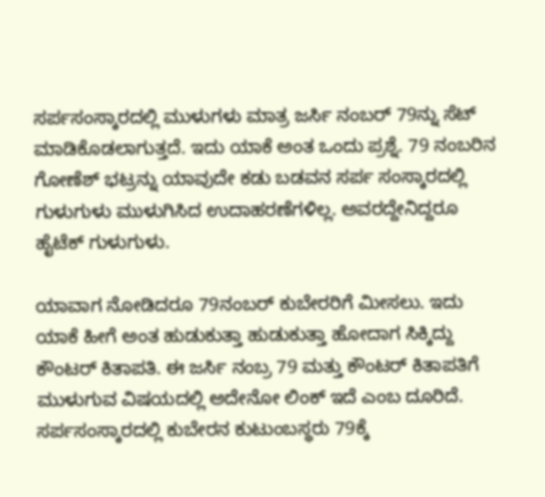ಸರ್ಪಸಂಸ್ಕಾರದಲ್ಲಿ ಮುಳುಗಳು ಮಾತ್ರ ಜರ್ಸಿ ನಂಬರ್ 79ನ್ನು ಸೆಟ್ ಮಾಡಿಕೊಡಲಾಗುತ್ತದೆ. ಇದು ಯಾಕೆ ಅಂತ ಒಂದು ಪ್ರಶ್ನೆ. 79 ನಂಬರಿನ ಗೋಣೆಶ್ ಭಟ್ರನ್ನು ಯಾವುದೇ ಕಡು ಬಡವನ ಸರ್ಪ ಸಂಸ್ಕಾರದಲ್ಲಿ ಗುಳುಗುಳು ಮುಳುಗಿಸಿದ ಉದಾಹರಣೆಗಳಿಲ್ಲ. ಅವರದ್ದೇನಿದ್ದರೂ ಹೈಟೆಕ್ ಗುಳುಗುಳು.

ಯಾವಾಗ ನೋಡಿದರೂ 79ನಂಬರ್ ಕುಬೇರರಿಗೆ ಮೀಸಲು. ಇದು ಯಾಕೆ ಹೀಗೆ ಅಂತ ಹುಡುಕುತ್ತಾ ಹುಡುಕುತ್ತಾ ಹೋದಾಗ ಸಿಕ್ಕಿದ್ದು ಕೌಂಟರ್ ಕಿತಾಪತಿ. ಈ ಜರ್ಸಿ ನಂಬ್ರ 79 ಮತ್ತು ಕೌಂಟರ್ ಕಿತಾಪತಿಗೆ ಮುಳುಗುವ ವಿಷಯದಲ್ಲಿ ಅದೇನೋ ಲಿಂಕ್ ಇದೆ ಎಂಬ ದೂರಿದೆ. ಸರ್ಪಸಂಸ್ಕಾರದಲ್ಲಿ ಕುಬೇರನ ಕುಟುಂಬಸ್ಥರು 79ಕ್ಕೆ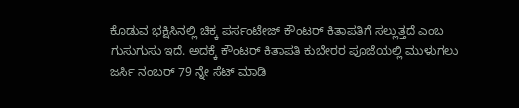ಕೊಡುವ ಭಕ್ಷಿಸಿನಲ್ಲಿ ಚಿಕ್ಕ ಪರ್ಸಂಟೇಜ್ ಕೌಂಟರ್ ಕಿತಾಪತಿಗೆ ಸಲ್ಲುತ್ತದೆ ಎಂಬ ಗುಸುಗುಸು ಇದೆ. ಅದಕ್ಕೆ ಕೌಂಟರ್ ಕಿತಾಪತಿ ಕುಬೇರರ ಪೂಜೆಯಲ್ಲಿ ಮುಳುಗಲು ಜರ್ಸಿ ನಂಬರ್ 79 ನ್ನೇ ಸೆಟ್ ಮಾಡಿ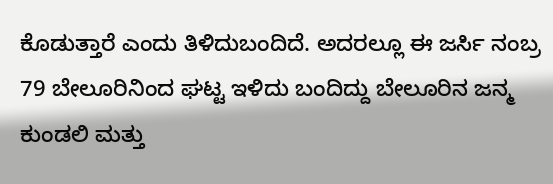ಕೊಡುತ್ತಾರೆ ಎಂದು ತಿಳಿದುಬಂದಿದೆ. ಅದರಲ್ಲೂ ಈ ಜರ್ಸಿ ನಂಬ್ರ 79 ಬೇಲೂರಿನಿಂದ ಘಟ್ಟ ಇಳಿದು ಬಂದಿದ್ದು ಬೇಲೂರಿನ ಜನ್ಮ ಕುಂಡಲಿ ಮತ್ತು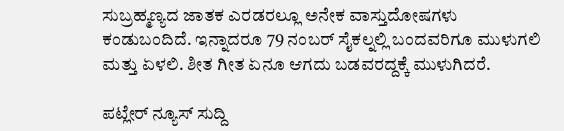ಸುಬ್ರಹ್ಮಣ್ಯದ ಜಾತಕ ಎರಡರಲ್ಲೂ ಅನೇಕ ವಾಸ್ತುದೋಷಗಳು ಕಂಡುಬಂದಿದೆ. ಇನ್ನಾದರೂ 79 ನಂಬರ್ ಸೈಕಲ್ನಲ್ಲಿ ಬಂದವರಿಗೂ ಮುಳುಗಲಿ ಮತ್ತು ಏಳಲಿ. ಶೀತ ಗೀತ ಏನೂ ಆಗದು ಬಡವರದ್ದಕ್ಕೆ ಮುಳುಗಿದರೆ.

ಪಟ್ಲೇರ್ ನ್ಯೂಸ್ ಸುದ್ದಿ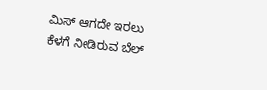ಮಿಸ್ ಆಗದೇ ಇರಲು ಕೆಳಗೆ ನೀಡಿರುವ ಬೆಲ್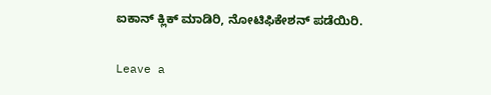ಐಕಾನ್ ಕ್ಲಿಕ್ ಮಾಡಿರಿ, ನೋಟಿಫಿಕೇಶನ್ ಪಡೆಯಿರಿ.

Leave a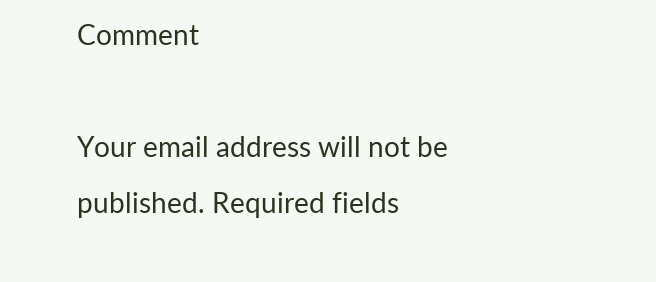Comment

Your email address will not be published. Required fields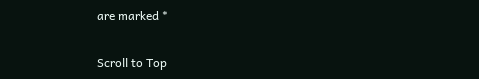are marked *

Scroll to Top